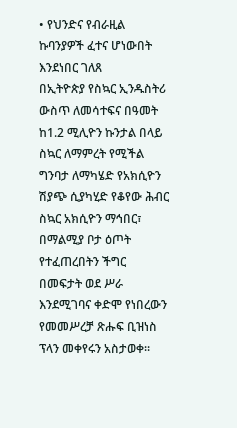• የህንድና የብራዚል ኩባንያዎች ፈተና ሆነውበት እንደነበር ገለጸ
በኢትዮጵያ የስኳር ኢንዱስትሪ ውስጥ ለመሳተፍና በዓመት ከ1.2 ሚሊዮን ኩንታል በላይ ስኳር ለማምረት የሚችል ግንባታ ለማካሄድ የአክሲዮን ሽያጭ ሲያካሂድ የቆየው ሕብር ስኳር አክሲዮን ማኅበር፣ በማልሚያ ቦታ ዕጦት የተፈጠረበትን ችግር በመፍታት ወደ ሥራ እንደሚገባና ቀድሞ የነበረውን የመመሥረቻ ጽሑፍ ቢዝነስ ፕላን መቀየሩን አስታወቀ፡፡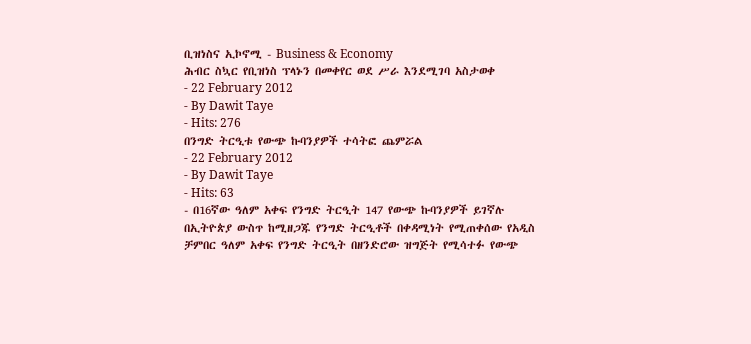ቢዝነስና ኢኮኖሚ - Business & Economy
ሕብር ስኳር የቢዝነስ ፕላኑን በመቀየር ወደ ሥራ እንደሚገባ አስታወቀ
- 22 February 2012
- By Dawit Taye
- Hits: 276
በንግድ ትርዒቱ የውጭ ኩባንያዎች ተሳትፎ ጨምሯል
- 22 February 2012
- By Dawit Taye
- Hits: 63
- በ16ኛው ዓለም አቀፍ የንግድ ትርዒት 147 የውጭ ኩባንያዎች ይገኛሉ
በኢትዮጵያ ውስጥ ከሚዘጋጁ የንግድ ትርዒቶች በቀዳሚነት የሚጠቀሰው የአዲስ ቻምበር ዓለም አቀፍ የንግድ ትርዒት በዘንድሮው ዝግጅት የሚሳተፉ የውጭ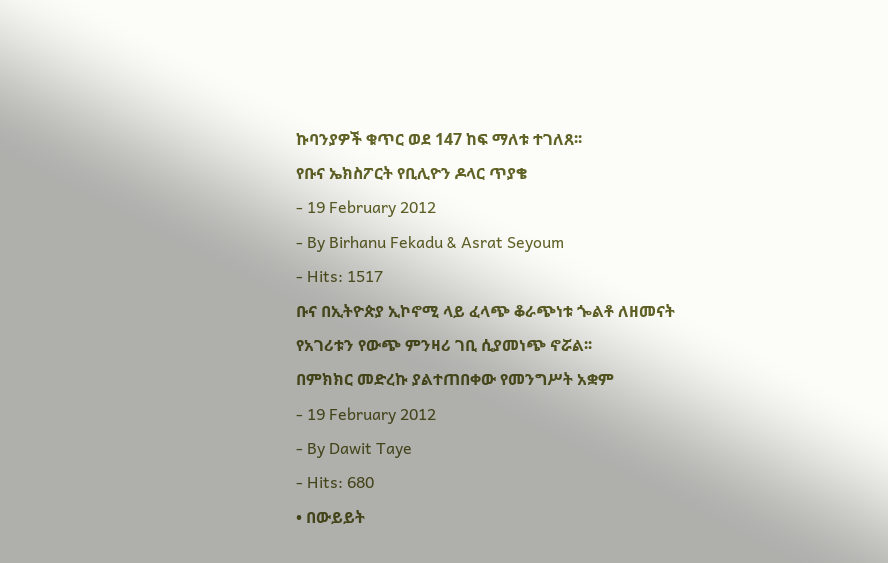ኩባንያዎች ቁጥር ወደ 147 ከፍ ማለቱ ተገለጸ፡፡
የቡና ኤክስፖርት የቢሊዮን ዶላር ጥያቄ
- 19 February 2012
- By Birhanu Fekadu & Asrat Seyoum
- Hits: 1517
ቡና በኢትዮጵያ ኢኮኖሚ ላይ ፈላጭ ቆራጭነቱ ጐልቶ ለዘመናት የአገሪቱን የውጭ ምንዛሪ ገቢ ሲያመነጭ ኖሯል፡፡
በምክክር መድረኩ ያልተጠበቀው የመንግሥት አቋም
- 19 February 2012
- By Dawit Taye
- Hits: 680
• በውይይት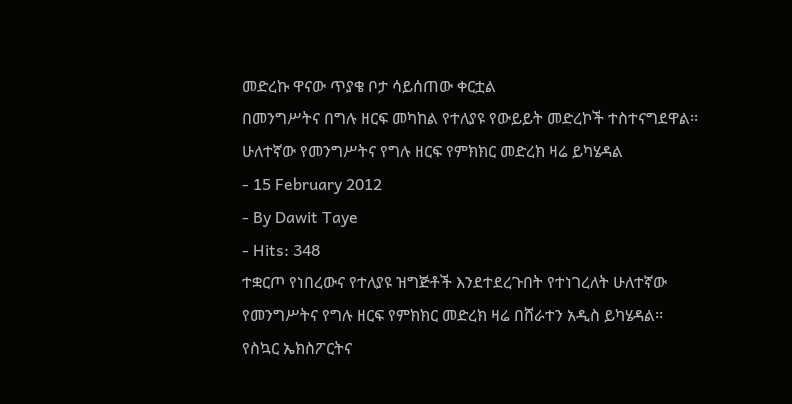መድረኩ ዋናው ጥያቄ ቦታ ሳይሰጠው ቀርቷል
በመንግሥትና በግሉ ዘርፍ መካከል የተለያዩ የውይይት መድረኮች ተስተናግደዋል፡፡
ሁለተኛው የመንግሥትና የግሉ ዘርፍ የምክክር መድረክ ዛሬ ይካሄዳል
- 15 February 2012
- By Dawit Taye
- Hits: 348
ተቋርጦ የነበረውና የተለያዩ ዝግጅቶች እንደተደረጉበት የተነገረለት ሁለተኛው የመንግሥትና የግሉ ዘርፍ የምክክር መድረክ ዛሬ በሸራተን አዲስ ይካሄዳል፡፡
የስኳር ኤክስፖርትና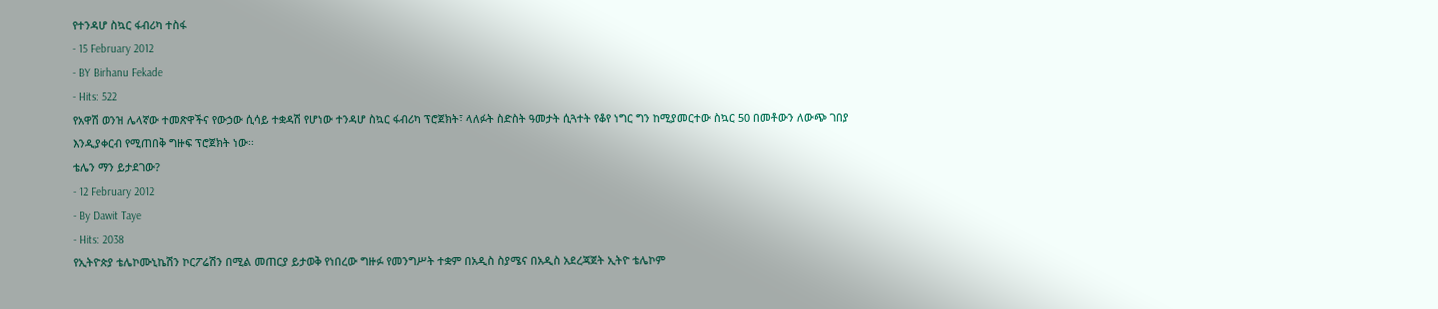የተንዳሆ ስኳር ፋብሪካ ተስፋ
- 15 February 2012
- BY Birhanu Fekade
- Hits: 522
የአዋሽ ወንዝ ሌላኛው ተመጽዋችና የውኃው ሲሳይ ተቋዳሽ የሆነው ተንዳሆ ስኳር ፋብሪካ ፕሮጀክት፣ ላለፉት ስድስት ዓመታት ሲጓተት የቆየ ነግር ግን ከሚያመርተው ስኳር 50 በመቶውን ለውጭ ገበያ እንዲያቀርብ የሚጠበቅ ግዙፍ ፕሮጀክት ነው፡፡
ቴሌን ማን ይታደገው?
- 12 February 2012
- By Dawit Taye
- Hits: 2038
የኢትዮጵያ ቴሌኮሙኒኬሽን ኮርፖሬሽን በሚል መጠርያ ይታወቅ የነበረው ግዙፉ የመንግሥት ተቋም በአዲስ ስያሜና በአዲስ አደረጃጀት ኢትዮ ቴሌኮም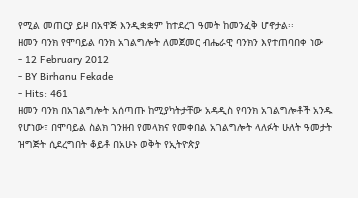የሚል መጠርያ ይዞ በአዋጅ እንዲቋቋም ከተደረገ ዓመት ከመንፈቅ ሆኖታል፡፡
ዘመን ባንክ የሞባይል ባንክ አገልግሎት ለመጀመር ብሔራዊ ባንክን እየተጠባበቀ ነው
- 12 February 2012
- BY Birhanu Fekade
- Hits: 461
ዘመን ባንክ በአገልግሎት አሰጣጡ ከሚያካትታቸው አዳዲስ የባንክ አገልግሎቶች አንዱ የሆነው፣ በሞባይል ስልክ ገንዘብ የመላክና የመቀበል አገልግሎት ላለፉት ሁለት ዓመታት ዝግጅት ሲደረግበት ቆይቶ በአሁኑ ወቅት የኢትዮጵያ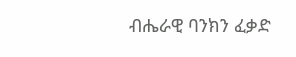ብሔራዊ ባንክን ፈቃድ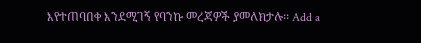እየተጠባበቀ እንደሚገኝ የባንኩ መረጃዎች ያመለክታሉ፡፡ Add a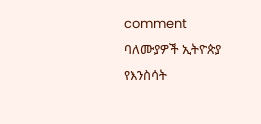comment
ባለሙያዎች ኢትዮጵያ የእንስሳት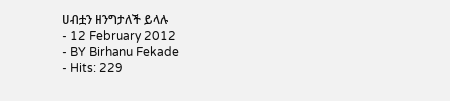ሀብቷን ዘንግታለች ይላሉ
- 12 February 2012
- BY Birhanu Fekade
- Hits: 229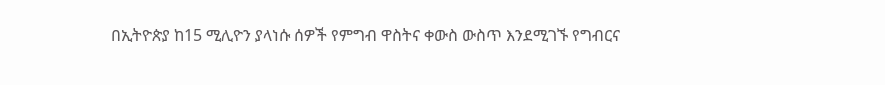በኢትዮጵያ ከ15 ሚሊዮን ያላነሱ ሰዎች የምግብ ዋስትና ቀውስ ውስጥ እንደሚገኙ የግብርና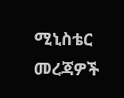ሚኒስቴር መረጃዎች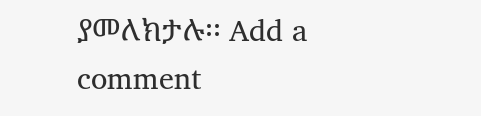ያመለክታሉ፡፡ Add a comment